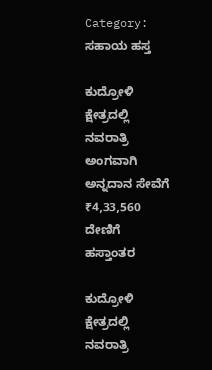Category: ಸಹಾಯ ಹಸ್ತ

ಕುದ್ರೋಳಿ ಕ್ಷೇತ್ರದಲ್ಲಿ ನವರಾತ್ರಿ ಅಂಗವಾಗಿ ಅನ್ನದಾನ ಸೇವೆಗೆ ₹4,33,560 ದೇಣಿಗೆ ಹಸ್ತಾಂತರ

ಕುದ್ರೋಳಿ ಕ್ಷೇತ್ರದಲ್ಲಿ ನವರಾತ್ರಿ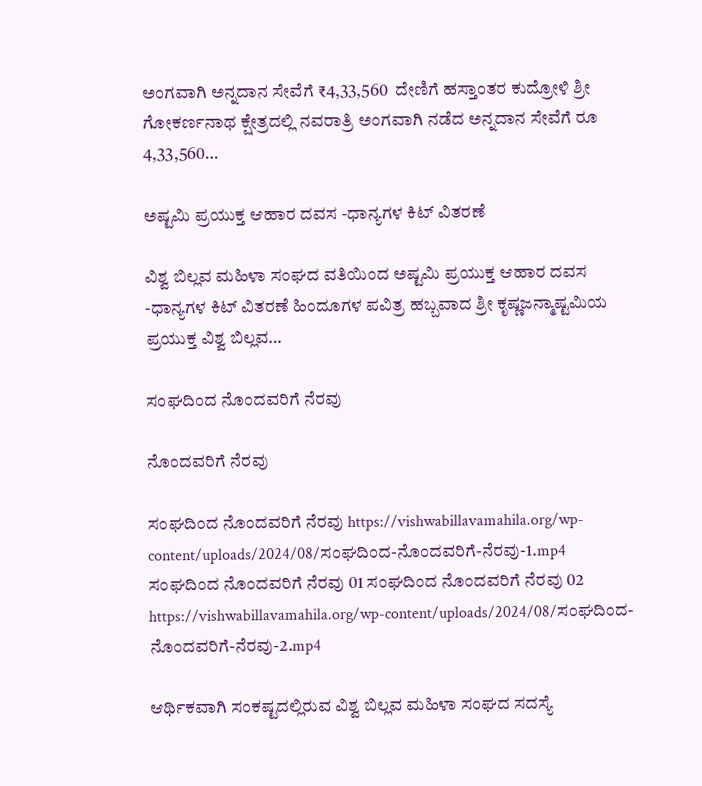ಅಂಗವಾಗಿ ಅನ್ನದಾನ ಸೇವೆಗೆ ₹4,33,560  ದೇಣಿಗೆ ಹಸ್ತಾಂತರ ಕುದ್ರೋಳಿ ಶ್ರೀ ಗೋಕರ್ಣನಾಥ ಕ್ಷೇತ್ರದಲ್ಲಿ ನವರಾತ್ರಿ ಅಂಗವಾಗಿ ನಡೆದ ಅನ್ನದಾನ ಸೇವೆಗೆ ರೂ 4,33,560…

ಅಷ್ಟಮಿ ಪ್ರಯುಕ್ತ ಆಹಾರ ದವಸ -ಧಾನ್ಯಗಳ ಕಿಟ್ ವಿತರಣೆ

ವಿಶ್ವ ಬಿಲ್ಲವ ಮಹಿಳಾ ಸಂಘದ ವತಿಯಿಂದ ಅಷ್ಟಮಿ ಪ್ರಯುಕ್ತ ಆಹಾರ ದವಸ -ಧಾನ್ಯಗಳ ಕಿಟ್ ವಿತರಣೆ ಹಿಂದೂಗಳ ಪವಿತ್ರ ಹಬ್ಬವಾದ ಶ್ರೀ ಕೃಷ್ಣಜನ್ಮಾಷ್ಟಮಿಯ ಪ್ರಯುಕ್ತ ವಿಶ್ವ ಬಿಲ್ಲವ…

ಸಂಘದಿಂದ ನೊಂದವರಿಗೆ ನೆರವು

ನೊಂದವರಿಗೆ ನೆರವು

ಸಂಘದಿಂದ ನೊಂದವರಿಗೆ ನೆರವು https://vishwabillavamahila.org/wp-content/uploads/2024/08/ಸಂಘದಿಂದ-ನೊಂದವರಿಗೆ-ನೆರವು-1.mp4 ಸಂಘದಿಂದ ನೊಂದವರಿಗೆ ನೆರವು 01 ಸಂಘದಿಂದ ನೊಂದವರಿಗೆ ನೆರವು 02 https://vishwabillavamahila.org/wp-content/uploads/2024/08/ಸಂಘದಿಂದ-ನೊಂದವರಿಗೆ-ನೆರವು-2.mp4

ಆರ್ಥಿಕವಾಗಿ ಸಂಕಷ್ಟದಲ್ಲಿರುವ ವಿಶ್ವ ಬಿಲ್ಲವ ಮಹಿಳಾ ಸಂಘದ ಸದಸ್ಯೆ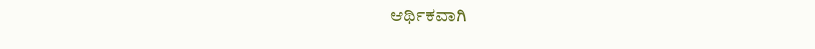ಆರ್ಥಿಕವಾಗಿ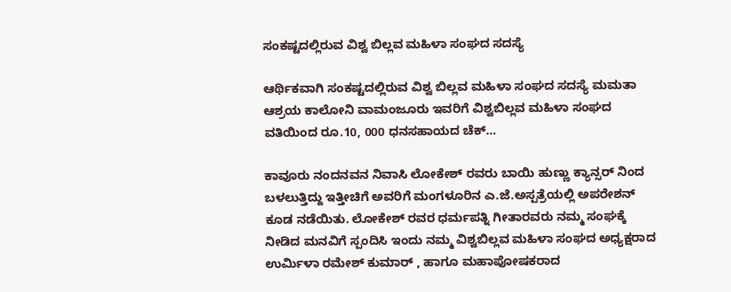ಸಂಕಷ್ಟದಲ್ಲಿರುವ ವಿಶ್ವ ಬಿಲ್ಲವ ಮಹಿಳಾ ಸಂಘದ ಸದಸ್ಯೆ

ಆರ್ಥಿಕವಾಗಿ ಸಂಕಷ್ಟದಲ್ಲಿರುವ ವಿಶ್ವ ಬಿಲ್ಲವ ಮಹಿಳಾ ಸಂಘದ ಸದಸ್ಯೆ ಮಮತಾ ಆಶ್ರಯ ಕಾಲೋನಿ ವಾಮಂಜೂರು ಇವರಿಗೆ ವಿಶ್ವಬಿಲ್ಲವ ಮಹಿಳಾ ಸಂಘದ ವತಿಯಿಂದ ರೂ.10, 000 ಧನಸಹಾಯದ ಚೆಕ್…

ಕಾವೂರು ನಂದನವನ ನಿವಾಸಿ ಲೋಕೇಶ್ ರವರು ಬಾಯಿ ಹುಣ್ಣು ಕ್ಯಾನ್ಸರ್ ನಿಂದ ಬಳಲುತ್ತಿದ್ದು ಇತ್ತೀಚಿಗೆ ಅವರಿಗೆ ಮಂಗಳೂರಿನ ಎ.ಜೆ.ಅಸ್ಪತ್ರೆಯಲ್ಲಿ‌ ಅಪರೇಶನ್ ಕೂಡ ನಡೆಯಿತು. ಲೋಕೇಶ್ ರವರ ಧರ್ಮಪತ್ನಿ ಗೀತಾರವರು ನಮ್ಮ ಸಂಘಕ್ಕೆ ನೀಡಿದ ಮನವಿಗೆ ಸ್ಪಂದಿಸಿ ಇಂದು ನಮ್ಮ ವಿಶ್ವಬಿಲ್ಲವ ಮಹಿಳಾ ಸಂಘದ ಅಧ್ಯಕ್ಷರಾದ ಉರ್ಮಿಳಾ ರಮೇಶ್ ಕುಮಾರ್ , ಹಾಗೂ ಮಹಾಪೋಷಕರಾದ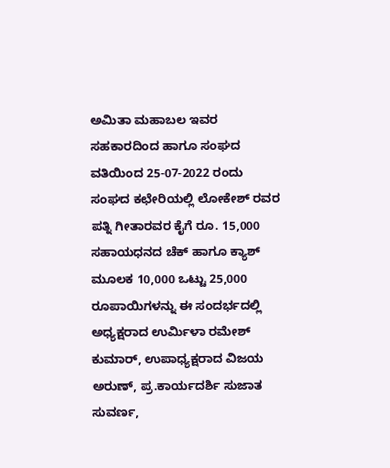ಅಮಿತಾ ಮಹಾಬಲ ಇವರ ಸಹಕಾರದಿಂದ ಹಾಗೂ ಸಂಘದ ವತಿಯಿಂದ 25-07-2022 ರಂದು ಸಂಘದ ಕಛೇರಿಯಲ್ಲಿ ಲೋಕೇಶ್ ರವರ ಪತ್ನಿ ಗೀತಾರವರ ಕೈಗೆ ರೂ. 15,000 ಸಹಾಯಧನದ ಚೆಕ್ ಹಾಗೂ ಕ್ಯಾಶ್ ಮೂಲಕ 10,000 ಒಟ್ಟು 25,000 ರೂಪಾಯಿಗಳನ್ನು ಈ ಸಂದರ್ಭದಲ್ಲಿ ಅಧ್ಯಕ್ಷರಾದ ಉರ್ಮಿಳಾ ರಮೇಶ್ ಕುಮಾರ್, ಉಪಾಧ್ಯಕ್ಷರಾದ ವಿಜಯ ಅರುಣ್, ಪ್ರ.ಕಾರ್ಯದರ್ಶಿ ಸುಜಾತ ಸುವರ್ಣ,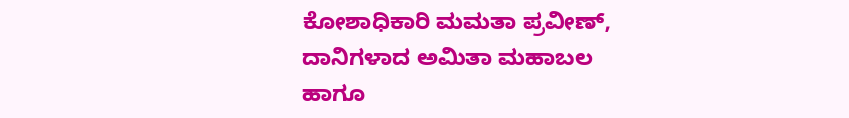ಕೋಶಾಧಿಕಾರಿ ಮಮತಾ ಪ್ರವೀಣ್, ದಾನಿಗಳಾದ ಅಮಿತಾ ಮಹಾಬಲ ಹಾಗೂ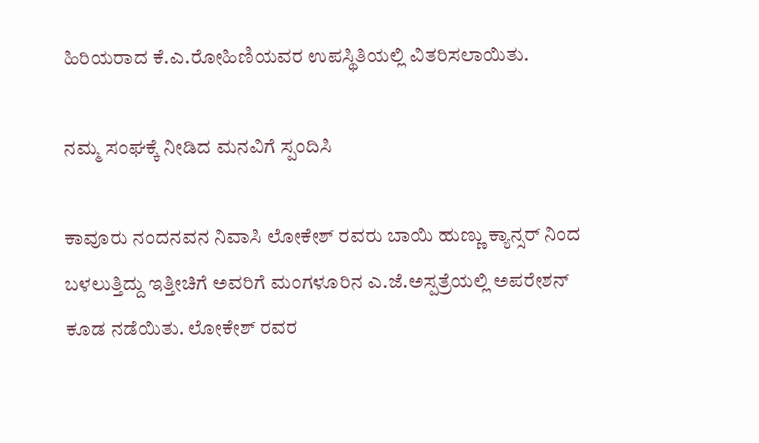ಹಿರಿಯರಾದ ಕೆ.ಎ.ರೋಹಿಣಿಯವರ ಉಪಸ್ಥಿತಿಯಲ್ಲಿ ವಿತರಿಸಲಾಯಿತು.

ನಮ್ಮ ಸಂಘಕ್ಕೆ ನೀಡಿದ ಮನವಿಗೆ ಸ್ಪಂದಿಸಿ

ಕಾವೂರು ನಂದನವನ ನಿವಾಸಿ ಲೋಕೇಶ್ ರವರು ಬಾಯಿ ಹುಣ್ಣು ಕ್ಯಾನ್ಸರ್ ನಿಂದ ಬಳಲುತ್ತಿದ್ದು ಇತ್ತೀಚಿಗೆ ಅವರಿಗೆ ಮಂಗಳೂರಿನ ಎ.ಜೆ.ಅಸ್ಪತ್ರೆಯಲ್ಲಿ‌ ಅಪರೇಶನ್ ಕೂಡ ನಡೆಯಿತು. ಲೋಕೇಶ್ ರವರ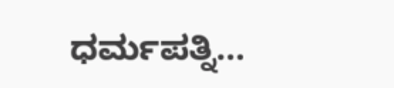ಧರ್ಮಪತ್ನಿ…